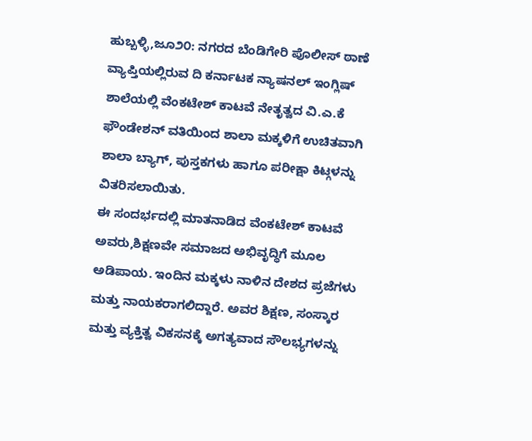ಹುಬ್ಬಳ್ಳಿ,ಜೂ೨೦: ನಗರದ ಬೆಂಡಿಗೇರಿ ಪೊಲೀಸ್ ಠಾಣೆ ವ್ಯಾಪ್ತಿಯಲ್ಲಿರುವ ದಿ ಕರ್ನಾಟಕ ನ್ಯಾಷನಲ್ ಇಂಗ್ಲಿಷ್ ಶಾಲೆಯಲ್ಲಿ ವೆಂಕಟೇಶ್ ಕಾಟವೆ ನೇತೃತ್ವದ ವಿ.ಎ.ಕೆ ಫೌಂಡೇಶನ್ ವತಿಯಿಂದ ಶಾಲಾ ಮಕ್ಕಳಿಗೆ ಉಚಿತವಾಗಿ ಶಾಲಾ ಬ್ಯಾಗ್, ಪುಸ್ತಕಗಳು ಹಾಗೂ ಪರೀಕ್ಷಾ ಕಿಟ್ಗಳನ್ನು ವಿತರಿಸಲಾಯಿತು.
ಈ ಸಂದರ್ಭದಲ್ಲಿ ಮಾತನಾಡಿದ ವೆಂಕಟೇಶ್ ಕಾಟವೆ ಅವರು,ಶಿಕ್ಷಣವೇ ಸಮಾಜದ ಅಭಿವೃದ್ಧಿಗೆ ಮೂಲ ಅಡಿಪಾಯ. ಇಂದಿನ ಮಕ್ಕಳು ನಾಳಿನ ದೇಶದ ಪ್ರಜೆಗಳು ಮತ್ತು ನಾಯಕರಾಗಲಿದ್ದಾರೆ. ಅವರ ಶಿಕ್ಷಣ, ಸಂಸ್ಕಾರ ಮತ್ತು ವ್ಯಕ್ತಿತ್ವ ವಿಕಸನಕ್ಕೆ ಅಗತ್ಯವಾದ ಸೌಲಭ್ಯಗಳನ್ನು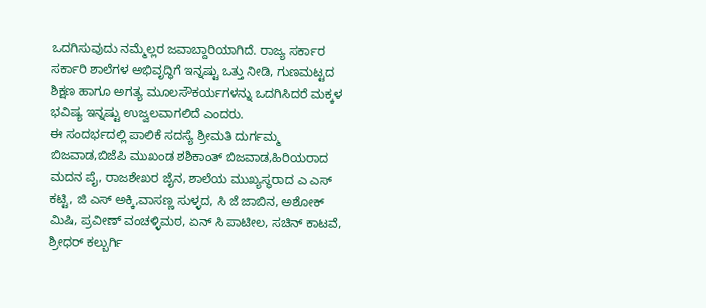ಒದಗಿಸುವುದು ನಮ್ಮೆಲ್ಲರ ಜವಾಬ್ದಾರಿಯಾಗಿದೆ. ರಾಜ್ಯ ಸರ್ಕಾರ ಸರ್ಕಾರಿ ಶಾಲೆಗಳ ಅಭಿವೃದ್ಧಿಗೆ ಇನ್ನಷ್ಟು ಒತ್ತು ನೀಡಿ, ಗುಣಮಟ್ಟದ ಶಿಕ್ಷಣ ಹಾಗೂ ಅಗತ್ಯ ಮೂಲಸೌಕರ್ಯಗಳನ್ನು ಒದಗಿಸಿದರೆ ಮಕ್ಕಳ ಭವಿಷ್ಯ ಇನ್ನಷ್ಟು ಉಜ್ವಲವಾಗಲಿದೆ ಎಂದರು.
ಈ ಸಂದರ್ಭದಲ್ಲಿ ಪಾಲಿಕೆ ಸದಸ್ಯೆ ಶ್ರೀಮತಿ ದುರ್ಗಮ್ಮ ಬಿಜವಾಡ,ಬಿಜೆಪಿ ಮುಖಂಡ ಶಶಿಕಾಂತ್ ಬಿಜವಾಡ,ಹಿರಿಯರಾದ ಮದನ ಪೈ, ರಾಜಶೇಖರ ಜೈನ, ಶಾಲೆಯ ಮುಖ್ಯಸ್ಥರಾದ ಎ ಎಸ್ ಕಟ್ಟಿ, ಜಿ ಎಸ್ ಅಕ್ಕಿ,ವಾಸಣ್ಣ ಸುಳ್ಳದ, ಸಿ ಜೆ ಜಾಬಿನ, ಅಶೋಕ್ ಮಿಷಿ, ಪ್ರವೀಣ್ ವಂಚಳ್ಳಿಮಠ, ಏನ್ ಸಿ ಪಾಟೀಲ, ಸಚಿನ್ ಕಾಟವೆ, ಶ್ರೀಧರ್ ಕಲ್ಬುರ್ಗಿ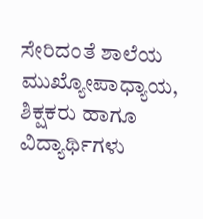ಸೇರಿದಂತೆ ಶಾಲೆಯ ಮುಖ್ಯೋಪಾಧ್ಯಾಯ, ಶಿಕ್ಷಕರು ಹಾಗೂ ವಿದ್ಯಾರ್ಥಿಗಳು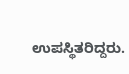ಉಪಸ್ಥಿತರಿದ್ದರು.